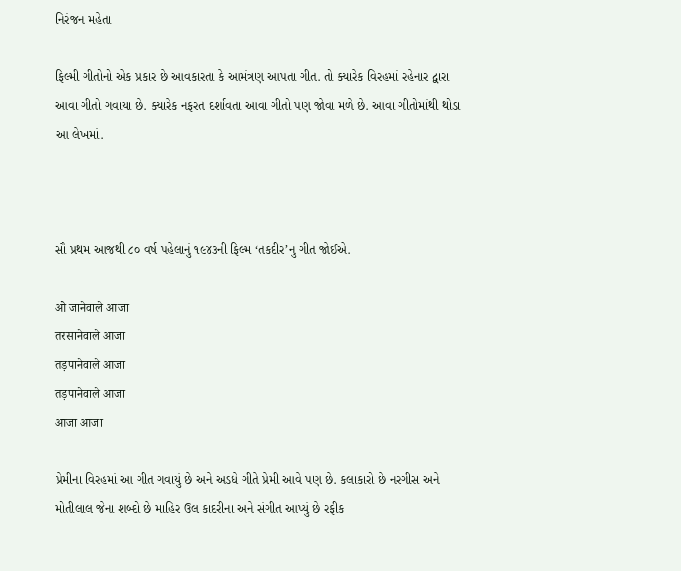નિરંજન મહેતા

ફિલ્મી ગીતોનો એક પ્રકાર છે આવકારતા કે આમંત્રણ આપતા ગીત. તો ક્યારેક વિરહમાં રહેનાર દ્વારા આવા ગીતો ગવાયા છે. ક્યારેક નફરત દર્શાવતા આવા ગીતો પણ જોવા મળે છે. આવા ગીતોમાંથી થોડા આ લેખમાં.



સૌ પ્રથમ આજથી ૮૦ વર્ષ પહેલાનું ૧૯૪૩ની ફિલ્મ ‘તકદીર’નુ ગીત જોઈએ.

ओ जानेवाले आजा
तरसानेवाले आजा
तड़पानेवाले आजा
तड़पानेवाले आजा
आजा आजा

પ્રેમીના વિરહમાં આ ગીત ગવાયું છે અને અડધે ગીતે પ્રેમી આવે પણ છે. કલાકારો છે નરગીસ અને મોતીલાલ જેના શબ્દો છે માહિર ઉલ કાદરીના અને સંગીત આપ્યું છે રફીક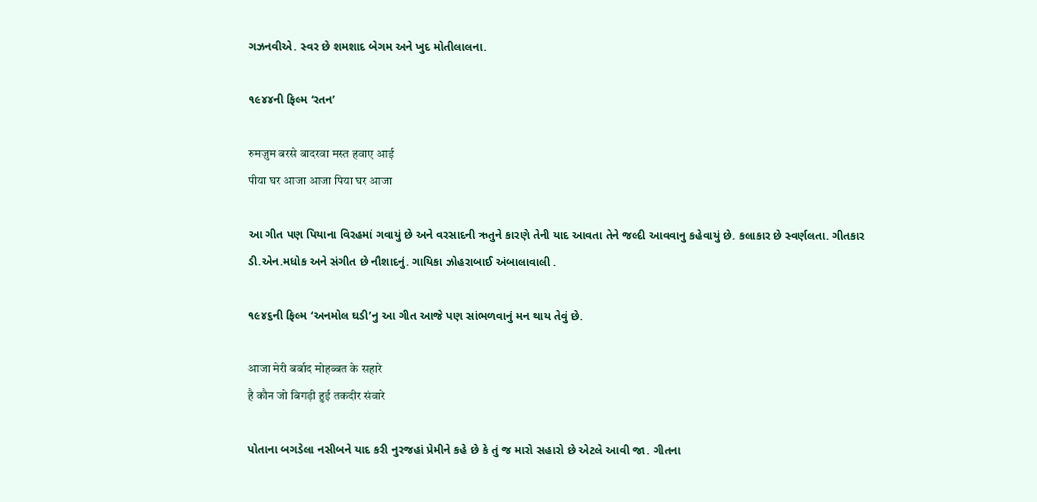ગઝનવીએ. સ્વર છે શમશાદ બેગમ અને ખુદ મોતીલાલના.

૧૯૪૪ની ફિલ્મ ‘રતન’

रुमज़ुम बरसे बादरवा मस्त हवाए आई
पीया घर आजा आजा पिया घर आजा

આ ગીત પણ પિયાના વિરહમાં ગવાયું છે અને વરસાદની ઋતુને કારણે તેની યાદ આવતા તેને જલ્દી આવવાનુ કહેવાયું છે. કલાકાર છે સ્વર્ણલતા. ગીતકાર ડી.એન.મધોક અને સંગીત છે નૌશાદનું. ગાયિકા ઝોહરાબાઈ અંબાલાવાલી .

૧૯૪૬ની ફિલ્મ ‘અનમોલ ઘડી’નુ આ ગીત આજે પણ સાંભળવાનું મન થાય તેવું છે.

आजा मेरी बर्बाद मोहब्बत के सहारे
है कौन जो बिगड़ी हुई तकदीर संवारे

પોતાના બગડેલા નસીબને યાદ કરી નુરજહાં પ્રેમીને કહે છે કે તું જ મારો સહારો છે એટલે આવી જા. ગીતના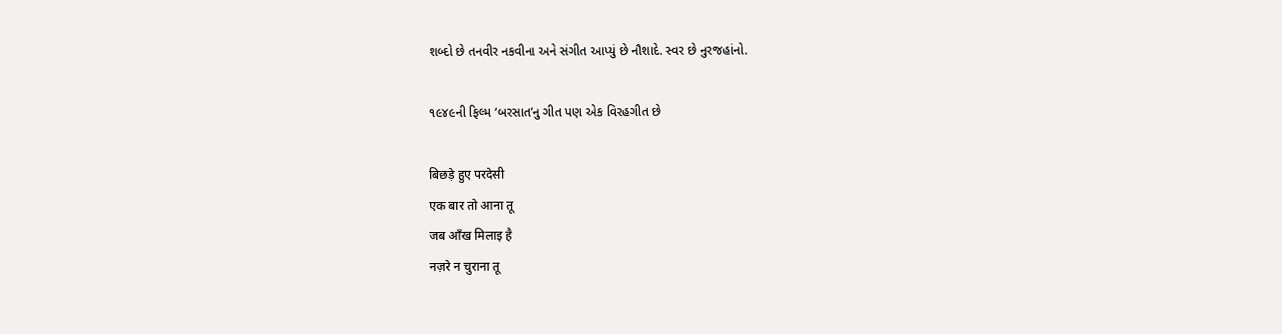શબ્દો છે તનવીર નકવીના અને સંગીત આપ્યું છે નૌશાદે. સ્વર છે નુરજહાંનો.

૧૯૪૯ની ફિલ્મ ‘બરસાત’નુ ગીત પણ એક વિરહગીત છે

बिछड़े हुए परदेसी
एक बार तो आना तू
जब आँख मिलाइ है
नज़रे न चुराना तू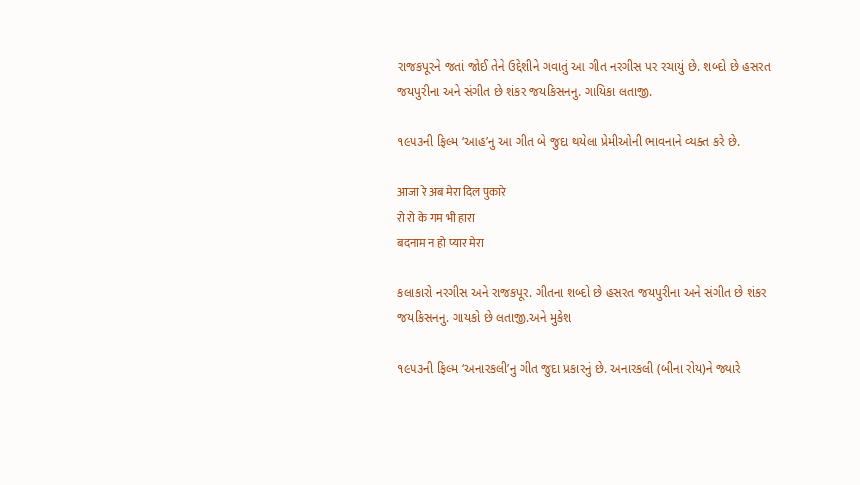રાજકપૂરને જતાં જોઈ તેને ઉદ્દેશીને ગવાતું આ ગીત નરગીસ પર રચાયું છે. શબ્દો છે હસરત જયપુરીના અને સંગીત છે શંકર જયકિસનનુ. ગાયિકા લતાજી.

૧૯૫૩ની ફિલ્મ ‘આહ’નુ આ ગીત બે જુદા થયેલા પ્રેમીઓની ભાવનાને વ્યક્ત કરે છે.

आजा रे अब मेरा दिल पुकारे
रो रो के गम भी हारा
बदनाम न हो प्यार मेरा

કલાકારો નરગીસ અને રાજકપૂર. ગીતના શબ્દો છે હસરત જયપુરીના અને સંગીત છે શંકર જયકિસનનુ. ગાયકો છે લતાજી.અને મુકેશ

૧૯૫૩ની ફિલ્મ ‘અનારકલી’નુ ગીત જુદા પ્રકારનું છે. અનારકલી (બીના રોય)ને જ્યારે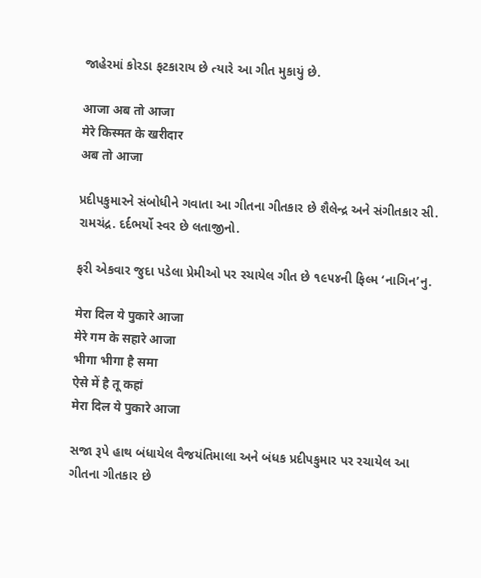જાહેરમાં કોરડા ફટકારાય છે ત્યારે આ ગીત મુકાયું છે.

आजा अब तो आजा
मेरे किस्मत के खरीदार
अब तो आजा

પ્રદીપકુમારને સંબોધીને ગવાતા આ ગીતના ગીતકાર છે શૈલેન્દ્ર અને સંગીતકાર સી. રામચંદ્ર. દર્દભર્યો સ્વર છે લતાજીનો.

ફરી એકવાર જુદા પડેલા પ્રેમીઓ પર રચાયેલ ગીત છે ૧૯૫૪ની ફિલ્મ ‘નાગિન’નુ.

मेरा दिल ये पुकारे आजा
मेरे गम के सहारे आजा
भीगा भीगा है समा
ऐसे में है तू कहां
मेरा दिल ये पुकारे आजा

સજા રૂપે હાથ બંધાયેલ વૈજયંતિમાલા અને બંધક પ્રદીપકુમાર પર રચાયેલ આ ગીતના ગીતકાર છે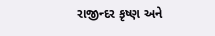રાજીન્દર કૃષ્ણ અને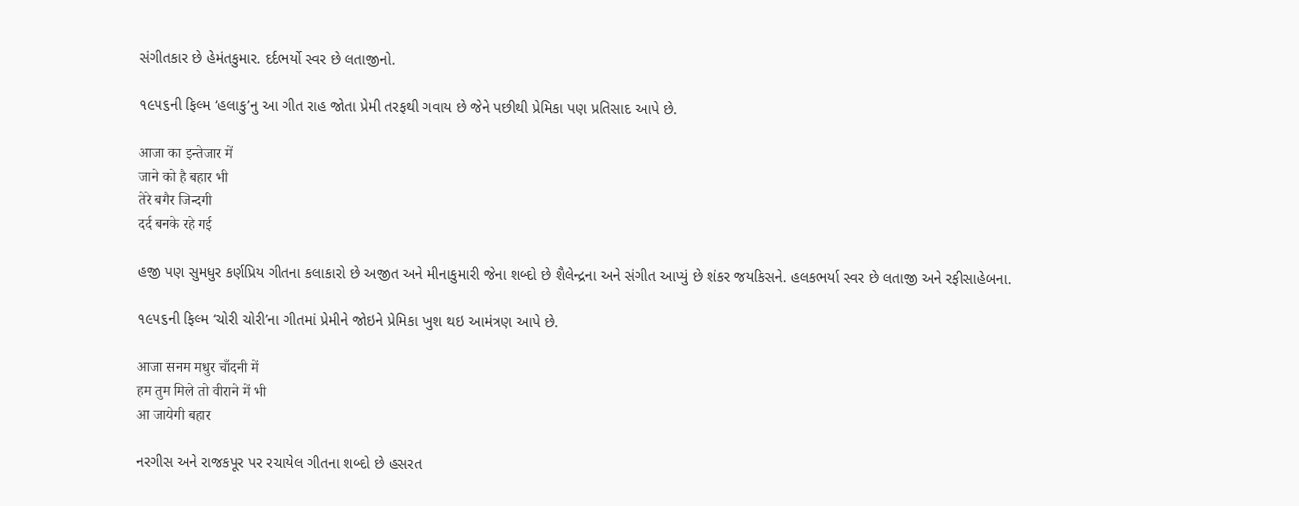સંગીતકાર છે હેમંતકુમાર. દર્દભર્યો સ્વર છે લતાજીનો.

૧૯૫૬ની ફિલ્મ ‘હલાકુ’નુ આ ગીત રાહ જોતા પ્રેમી તરફથી ગવાય છે જેને પછીથી પ્રેમિકા પણ પ્રતિસાદ આપે છે.

आजा का इन्तेजार में
जाने को है बहार भी
तेरे बगैर जिन्दगी
दर्द बनके रहे गई

હજી પણ સુમધુર કર્ણપ્રિય ગીતના કલાકારો છે અજીત અને મીનાકુમારી જેના શબ્દો છે શૈલેન્દ્રના અને સંગીત આપ્યું છે શંકર જયકિસને. હલકભર્યા સ્વર છે લતાજી અને રફીસાહેબના.

૧૯૫૬ની ફિલ્મ ‘ચોરી ચોરી’ના ગીતમાં પ્રેમીને જોઇને પ્રેમિકા ખુશ થઇ આમંત્રણ આપે છે.

आजा सनम मधुर चाँदनी में
हम तुम मिले तो वीराने में भी
आ जायेगी बहार

નરગીસ અને રાજકપૂર પર રચાયેલ ગીતના શબ્દો છે હસરત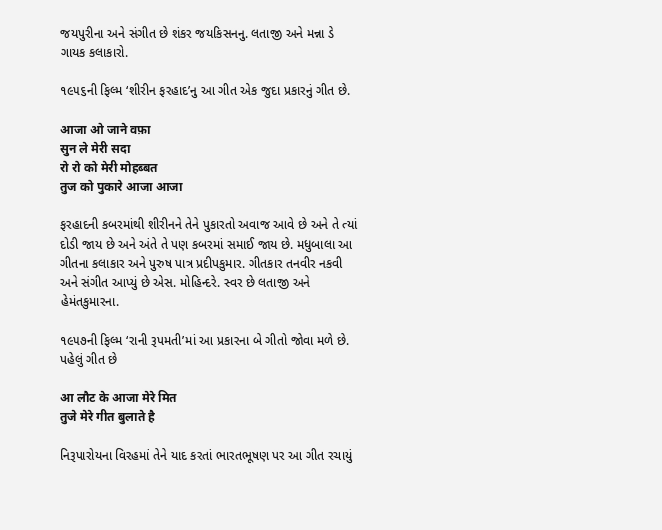જયપુરીના અને સંગીત છે શંકર જયકિસનનુ. લતાજી અને મન્ના ડે ગાયક કલાકારો.

૧૯૫૬ની ફિલ્મ ‘શીરીન ફરહાદ’નુ આ ગીત એક જુદા પ્રકારનું ગીત છે.

आजा ओ जाने वफ़ा
सुन ले मेरी सदा
रो रो को मेरी मोहब्बत
तुज को पुकारे आजा आजा

ફરહાદની કબરમાંથી શીરીનને તેને પુકારતો અવાજ આવે છે અને તે ત્યાં દોડી જાય છે અને અંતે તે પણ કબરમાં સમાઈ જાય છે. મધુબાલા આ ગીતના કલાકાર અને પુરુષ પાત્ર પ્રદીપકુમાર. ગીતકાર તનવીર નકવી અને સંગીત આપ્યું છે એસ. મોહિન્દરે. સ્વર છે લતાજી અને હેમંતકુમારના.

૧૯૫૭ની ફિલ્મ ‘રાની રૂપમતી’માં આ પ્રકારના બે ગીતો જોવા મળે છે. પહેલું ગીત છે

आ लौट के आजा मेरे मित
तुजे मेरे गीत बुलाते है

નિરૂપારોયના વિરહમાં તેને યાદ કરતાં ભારતભૂષણ પર આ ગીત રચાયું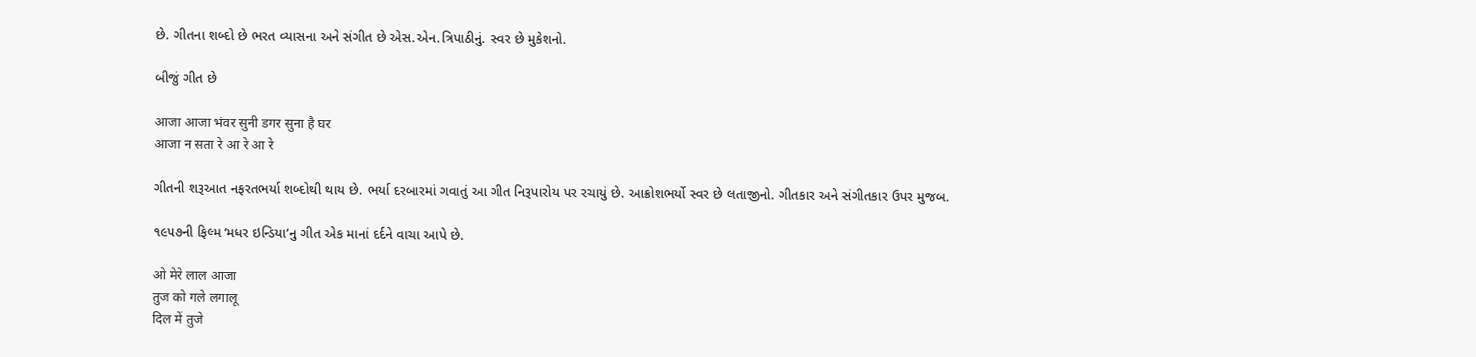છે. ગીતના શબ્દો છે ભરત વ્યાસના અને સંગીત છે એસ.એન.ત્રિપાઠીનું. સ્વર છે મુકેશનો.

બીજું ગીત છે

आजा आजा भंवर सुनी डगर सुना है घर
आजा न सता रे आ रे आ रे

ગીતની શરૂઆત નફરતભર્યા શબ્દોથી થાય છે. ભર્યા દરબારમાં ગવાતું આ ગીત નિરૂપારોય પર રચાયું છે. આક્રોશભર્યો સ્વર છે લતાજીનો. ગીતકાર અને સંગીતકાર ઉપર મુજબ.

૧૯૫૭ની ફિલ્મ ‘મધર ઇન્ડિયા’નુ ગીત એક માનાં દર્દને વાચા આપે છે.

ओ मेरे लाल आजा
तुज को गले लगालू
दिल में तुजे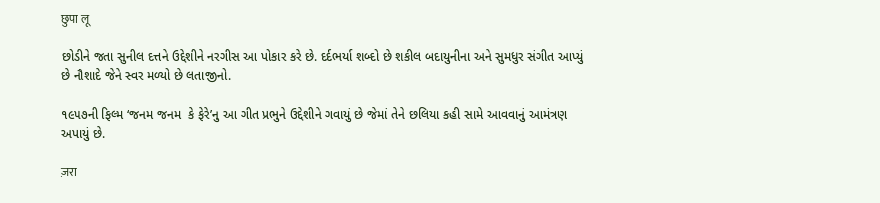छुपा लू

છોડીને જતા સુનીલ દત્તને ઉદ્દેશીને નરગીસ આ પોકાર કરે છે. દર્દભર્યા શબ્દો છે શકીલ બદાયુનીના અને સુમધુર સંગીત આપ્યું છે નૌશાદે જેને સ્વર મળ્યો છે લતાજીનો.

૧૯૫૭ની ફિલ્મ ‘જનમ જનમ  કે ફેરે’નુ આ ગીત પ્રભુને ઉદ્દેશીને ગવાયું છે જેમાં તેને છલિયા કહી સામે આવવાનું આમંત્રણ અપાયું છે.

ज़रा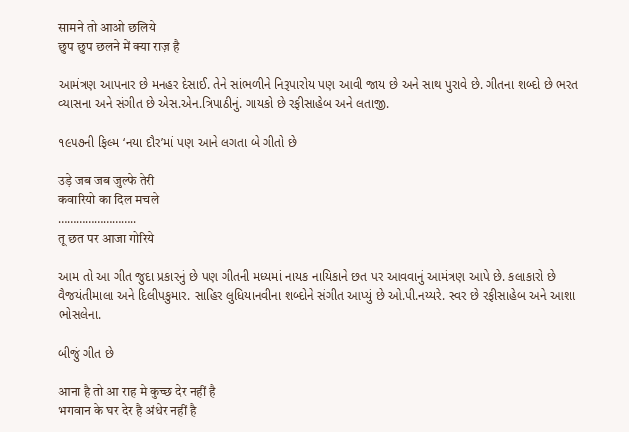सामने तो आओ छलिये
छुप छुप छलने में क्या राज़ है

આમંત્રણ આપનાર છે મનહર દેસાઈ. તેને સાંભળીને નિરૂપારોય પણ આવી જાય છે અને સાથ પુરાવે છે. ગીતના શબ્દો છે ભરત વ્યાસના અને સંગીત છે એસ.એન.ત્રિપાઠીનું. ગાયકો છે રફીસાહેબ અને લતાજી.

૧૯૫૭ની ફિલ્મ ‘નયા દૌર’માં પણ આને લગતા બે ગીતો છે

उड़े जब जब जुल्फे तेरी
कवारियो का दिल मचले
……………………..
तू छत पर आजा गोरिये

આમ તો આ ગીત જુદા પ્રકારનું છે પણ ગીતની મધ્યમાં નાયક નાયિકાને છત પર આવવાનું આમંત્રણ આપે છે. કલાકારો છે વૈજયંતીમાલા અને દિલીપકુમાર. સાહિર લુધિયાનવીના શબ્દોને સંગીત આપ્યું છે ઓ.પી.નય્યરે. સ્વર છે રફીસાહેબ અને આશા ભોસલેના.

બીજું ગીત છે

आना है तो आ राह मे कुच्छ देर नहीं है
भगवान के घर देर है अंधेर नहीं है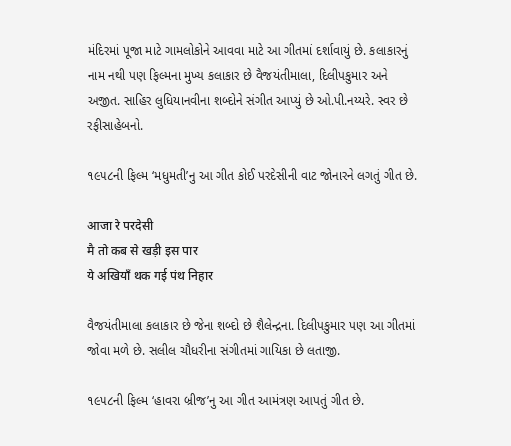મંદિરમાં પૂજા માટે ગામલોકોને આવવા માટે આ ગીતમાં દર્શાવાયું છે. કલાકારનું નામ નથી પણ ફિલ્મના મુખ્ય કલાકાર છે વૈજયંતીમાલા, દિલીપકુમાર અને અજીત. સાહિર લુધિયાનવીના શબ્દોને સંગીત આપ્યું છે ઓ.પી.નય્યરે. સ્વર છે રફીસાહેબનો.

૧૯૫૮ની ફિલ્મ ‘મધુમતી’નુ આ ગીત કોઈ પરદેસીની વાટ જોનારને લગતું ગીત છે.

आजा रे परदेसी
मै तो कब से खड़ी इस पार
ये अखियाँ थक गई पंथ निहार

વૈજયંતીમાલા કલાકાર છે જેના શબ્દો છે શૈલેન્દ્રના. દિલીપકુમાર પણ આ ગીતમાં જોવા મળે છે. સલીલ ચૌધરીના સંગીતમાં ગાયિકા છે લતાજી.

૧૯૫૮ની ફિલ્મ ‘હાવરા બ્રીજ’નુ આ ગીત આમંત્રણ આપતું ગીત છે.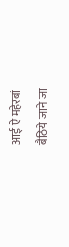आई ऐ महेरबां
बैठिये जाने जा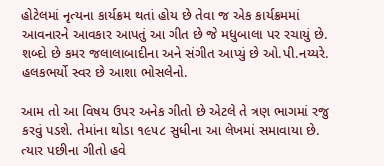હોટેલમાં નૃત્યના કાર્યક્રમ થતાં હોય છે તેવા જ એક કાર્યક્રમમાં આવનારને આવકાર આપતું આ ગીત છે જે મધુબાલા પર રચાયું છે. શબ્દો છે કમર જલાલાબાદીના અને સંગીત આપ્યું છે ઓ.પી.નય્યરે. હલકભર્યો સ્વર છે આશા ભોસલેનો.

આમ તો આ વિષય ઉપર અનેક ગીતો છે એટલે તે ત્રણ ભાગમાં રજુ કરવું પડશે. તેમાંના થોડા ૧૯૫૮ સુધીના આ લેખમાં સમાવાયા છે. ત્યાર પછીના ગીતો હવે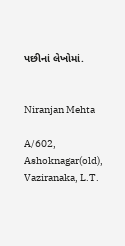પછીનાં લેખોમાં.


Niranjan Mehta

A/602, Ashoknagar(old),
Vaziranaka, L.T.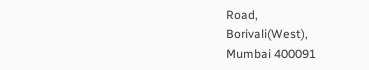Road,
Borivali(West),
Mumbai 400091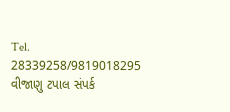Tel. 28339258/9819018295
વીજાણુ ટપાલ સંપર્ક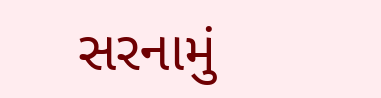સરનામું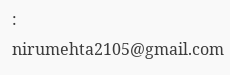: nirumehta2105@gmail.com